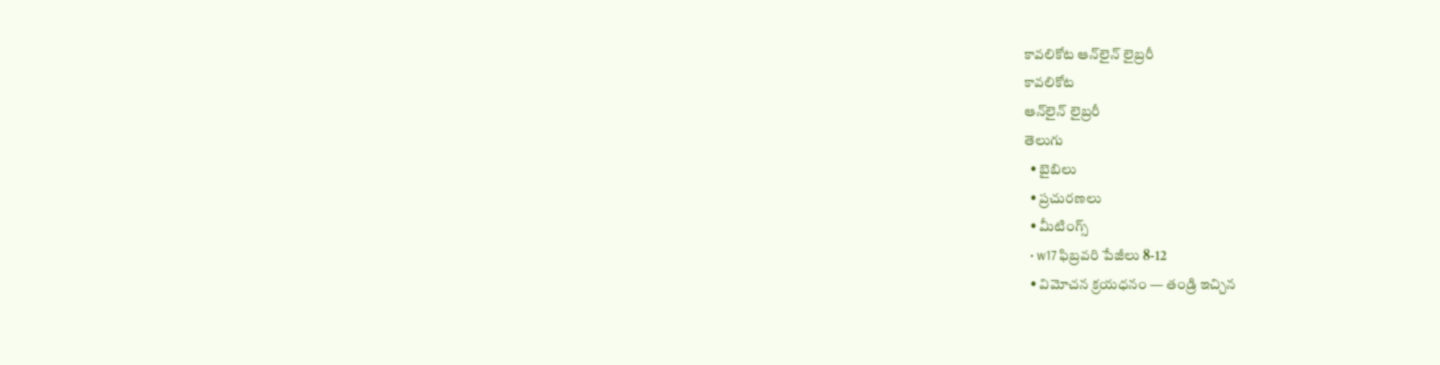కావలికోట ఆన్‌లైన్‌ లైబ్రరీ
కావలికోట
ఆన్‌లైన్‌ లైబ్రరీ
తెలుగు
  • బైబిలు
  • ప్రచురణలు
  • మీటింగ్స్‌
  • w17 ఫిబ్రవరి పేజీలు 8-12
  • విమోచన క్రయధనం — తండ్రి ఇచ్చిన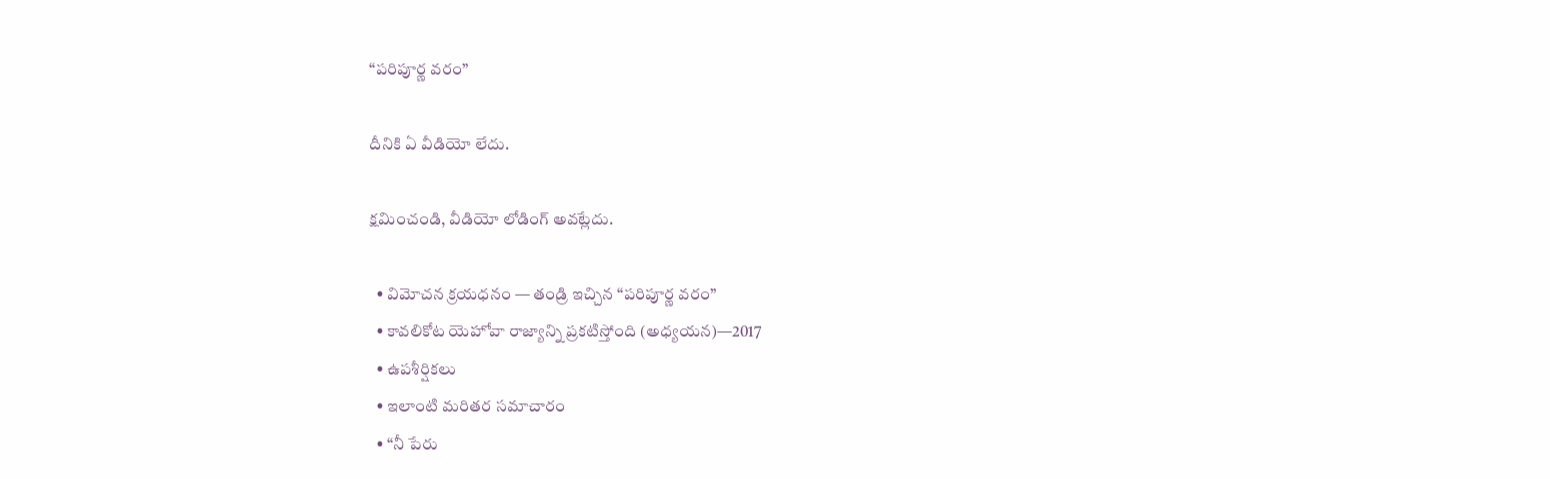“పరిపూర్ణ వరం”

దీనికి ఏ వీడియో లేదు.

క్షమించండి, వీడియో లోడింగ్‌ అవట్లేదు.

  • విమోచన క్రయధనం — తండ్రి ఇచ్చిన “పరిపూర్ణ వరం”
  • కావలికోట యెహోవా రాజ్యాన్ని ప్రకటిస్తోంది (అధ్యయన)—2017
  • ఉపశీర్షికలు
  • ఇలాంటి మరితర సమాచారం
  • “నీ పేరు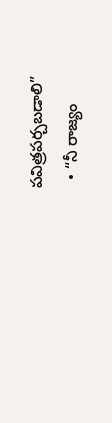పవిత్రపర్చబడాలి”
  • “నీ రాజ్యం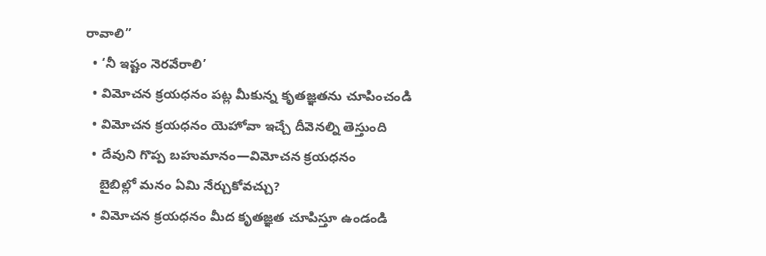రావాలి”
  • ‘నీ ఇష్టం నెరవేరాలి’
  • విమోచన క్రయధనం పట్ల మీకున్న కృతజ్ఞతను చూపించండి
  • విమోచన క్రయధనం యెహోవా ఇచ్చే దీవెనల్ని తెస్తుంది
  • దేవుని గొప్ప బహుమానం—విమోచన క్రయధనం
    బైబిల్లో మనం ఏమి నేర్చుకోవచ్చు?
  • విమోచన క్రయధనం మీద కృతజ్ఞత చూపిస్తూ ఉండండి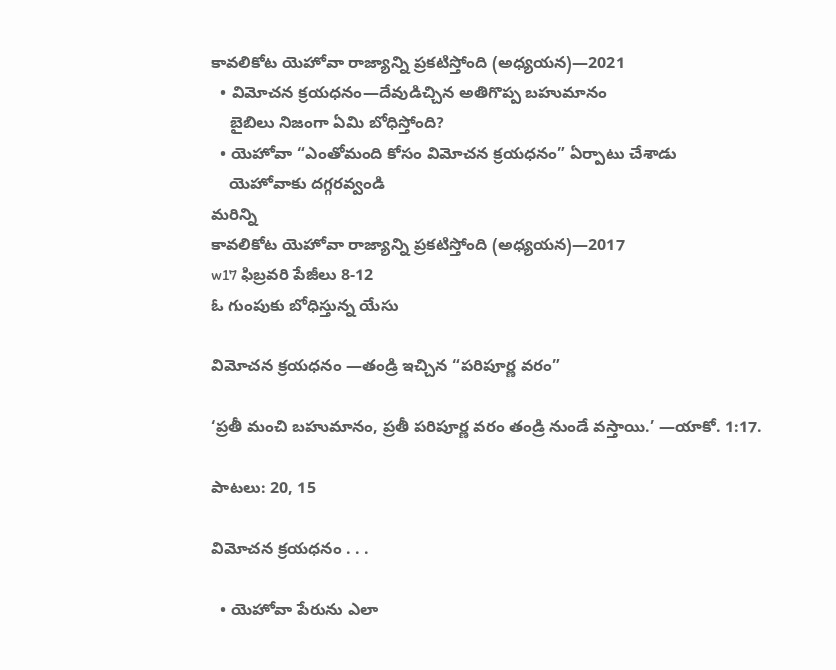కావలికోట యెహోవా రాజ్యాన్ని ప్రకటిస్తోంది (అధ్యయన)—2021
  • విమోచన క్రయధనం—దేవుడిచ్చిన అతిగొప్ప బహుమానం
    బైబిలు నిజంగా ఏమి బోధిస్తోంది?
  • యెహోవా “ఎంతోమంది కోసం విమోచన క్రయధనం” ఏర్పాటు చేశాడు
    యెహోవాకు దగ్గరవ్వండి
మరిన్ని
కావలికోట యెహోవా రాజ్యాన్ని ప్రకటిస్తోంది (అధ్యయన)—2017
w17 ఫిబ్రవరి పేజీలు 8-12
ఓ గుంపుకు బోధిస్తున్న యేసు

విమోచన క్రయధనం —తండ్రి ఇచ్చిన “పరిపూర్ణ వరం”

‘ప్రతీ మంచి బహుమానం, ప్రతీ పరిపూర్ణ వరం తండ్రి నుండే వస్తాయి.’ —యాకో. 1:17.

పాటలు: 20, 15

విమోచన క్రయధనం . . .

  • యెహోవా పేరును ఎలా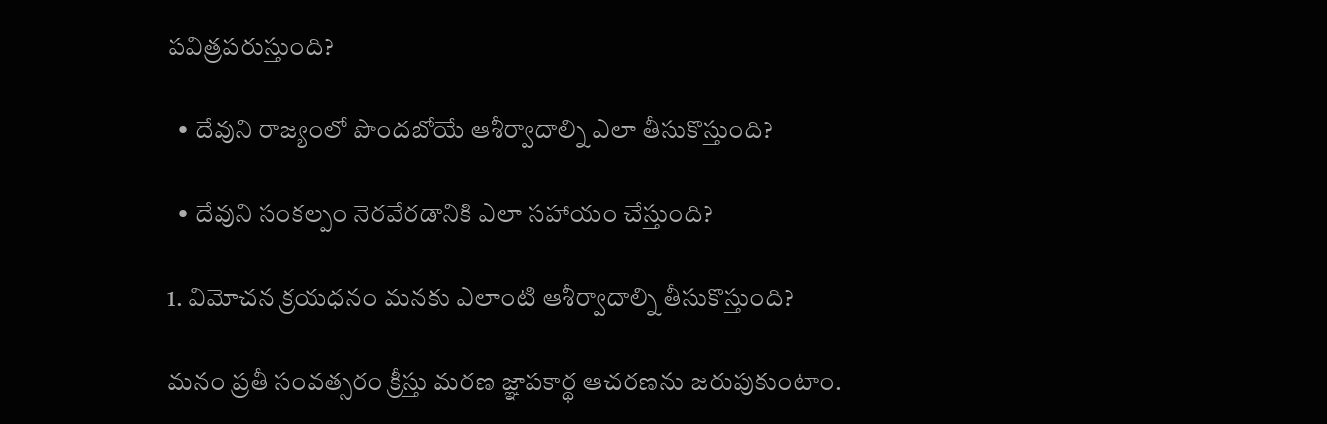పవిత్రపరుస్తుంది?

  • దేవుని రాజ్యంలో పొందబోయే ఆశీర్వాదాల్ని ఎలా తీసుకొస్తుంది?

  • దేవుని సంకల్పం నెరవేరడానికి ఎలా సహాయం చేస్తుంది?

1. విమోచన క్రయధనం మనకు ఎలాంటి ఆశీర్వాదాల్ని తీసుకొస్తుంది?

మనం ప్రతీ సంవత్సరం క్రీస్తు మరణ జ్ఞాపకార్థ ఆచరణను జరుపుకుంటాం.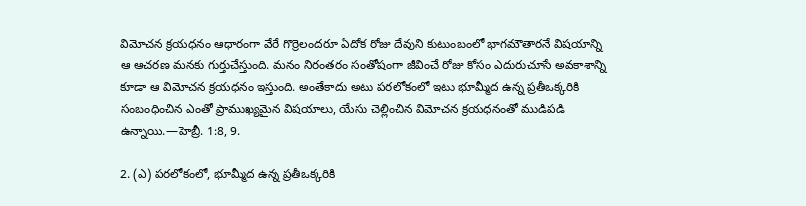విమోచన క్రయధనం ఆధారంగా వేరే గొర్రెలందరూ ఏదోక రోజు దేవుని కుటుంబంలో భాగమౌతారనే విషయాన్ని ఆ ఆచరణ మనకు గుర్తుచేస్తుంది. మనం నిరంతరం సంతోషంగా జీవించే రోజు కోసం ఎదురుచూసే అవకాశాన్ని కూడా ఆ విమోచన క్రయధనం ఇస్తుంది. అంతేకాదు అటు పరలోకంలో ఇటు భూమ్మీద ఉన్న ప్రతీఒక్కరికి సంబంధించిన ఎంతో ప్రాముఖ్యమైన విషయాలు, యేసు చెల్లించిన విమోచన క్రయధనంతో ముడిపడి ఉన్నాయి.—హెబ్రీ. 1:8, 9.

2. (ఎ) పరలోకంలో, భూమ్మీద ఉన్న ప్రతీఒక్కరికి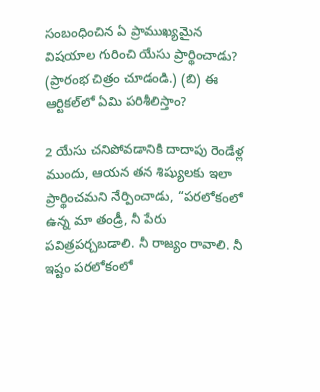సంబంధించిన ఏ ప్రాముఖ్యమైన విషయాల గురించి యేసు ప్రార్థించాడు? (ప్రారంభ చిత్రం చూడండి.) (బి) ఈ ఆర్టికల్‌లో ఏమి పరిశీలిస్తాం?

2 యేసు చనిపోవడానికి దాదాపు రెండేళ్ల ముందు, ఆయన తన శిష్యులకు ఇలా ప్రార్థించమని నేర్పించాడు, “పరలోకంలో ఉన్న మా తండ్రీ, నీ పేరు పవిత్రపర్చబడాలి. నీ రాజ్యం రావాలి. నీ ఇష్టం పరలోకంలో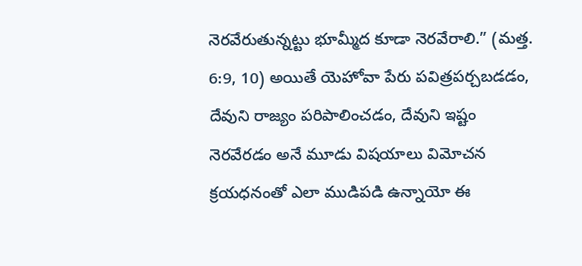నెరవేరుతున్నట్టు భూమ్మీద కూడా నెరవేరాలి.” (మత్త. 6:9, 10) అయితే యెహోవా పేరు పవిత్రపర్చబడడం, దేవుని రాజ్యం పరిపాలించడం, దేవుని ఇష్టం నెరవేరడం అనే మూడు విషయాలు విమోచన క్రయధనంతో ఎలా ముడిపడి ఉన్నాయో ఈ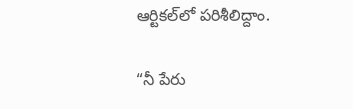ఆర్టికల్‌లో పరిశీలిద్దాం.

“నీ పేరు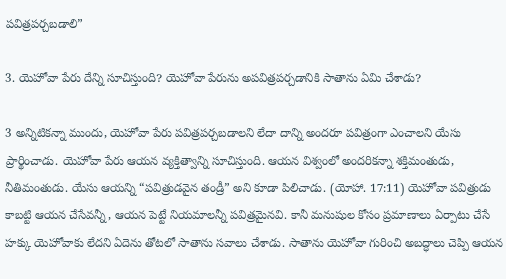పవిత్రపర్చబడాలి”

3. యెహోవా పేరు దేన్ని సూచిస్తుంది? యెహోవా పేరును అపవిత్రపర్చడానికి సాతాను ఏమి చేశాడు?

3 అన్నిటికన్నా ముందు, యెహోవా పేరు పవిత్రపర్చబడాలని లేదా దాన్ని అందరూ పవిత్రంగా ఎంచాలని యేసు ప్రార్థించాడు. యెహోవా పేరు ఆయన వ్యక్తిత్వాన్ని సూచిస్తుంది. ఆయన విశ్వంలో అందరికన్నా శక్తిమంతుడు, నీతిమంతుడు. యేసు ఆయన్ని “పవిత్రుడవైన తండ్రీ” అని కూడా పిలిచాడు. (యోహా. 17:11) యెహోవా పవిత్రుడు కాబట్టి ఆయన చేసేవన్నీ, ఆయన పెట్టే నియమాలన్నీ పవిత్రమైనవి. కానీ మనుషుల కోసం ప్రమాణాలు ఏర్పాటు చేసే హక్కు యెహోవాకు లేదని ఏదెను తోటలో సాతాను సవాలు చేశాడు. సాతాను యెహోవా గురించి అబద్ధాలు చెప్పి ఆయన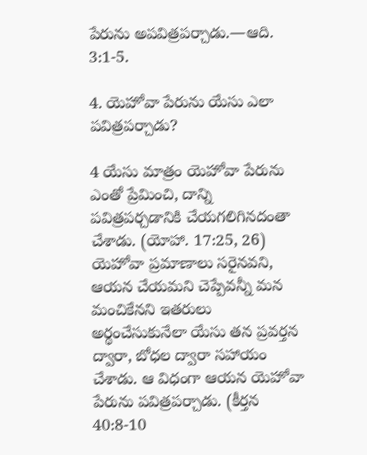పేరును అపవిత్రపర్చాడు.—ఆది. 3:1-5.

4. యెహోవా పేరును యేసు ఎలా పవిత్రపర్చాడు?

4 యేసు మాత్రం యెహోవా పేరును ఎంతో ప్రేమించి, దాన్ని పవిత్రపర్చడానికి చేయగలిగినదంతా చేశాడు. (యోహా. 17:25, 26) యెహోవా ప్రమాణాలు సరైనవని, ఆయన చేయమని చెప్పేవన్నీ మన మంచికేనని ఇతరులు అర్థంచేసుకునేలా యేసు తన ప్రవర్తన ద్వారా, బోధల ద్వారా సహాయం చేశాడు. ఆ విధంగా ఆయన యెహోవా పేరును పవిత్రపర్చాడు. (కీర్తన 40:8-10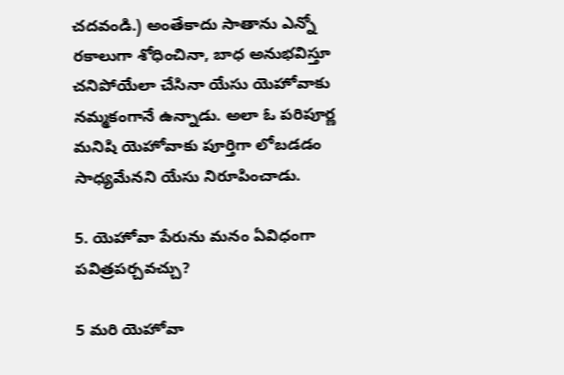చదవండి.) అంతేకాదు సాతాను ఎన్నో రకాలుగా శోధించినా, బాధ అనుభవిస్తూ చనిపోయేలా చేసినా యేసు యెహోవాకు నమ్మకంగానే ఉన్నాడు. అలా ఓ పరిపూర్ణ మనిషి యెహోవాకు పూర్తిగా లోబడడం సాధ్యమేనని యేసు నిరూపించాడు.

5. యెహోవా పేరును మనం ఏవిధంగా పవిత్రపర్చవచ్చు?

5 మరి యెహోవా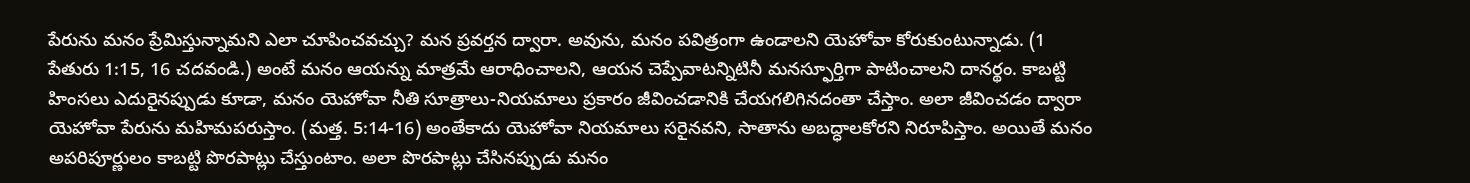పేరును మనం ప్రేమిస్తున్నామని ఎలా చూపించవచ్చు? మన ప్రవర్తన ద్వారా. అవును, మనం పవిత్రంగా ఉండాలని యెహోవా కోరుకుంటున్నాడు. (1 పేతురు 1:15, 16 చదవండి.) అంటే మనం ఆయన్ను మాత్రమే ఆరాధించాలని, ఆయన చెప్పేవాటన్నిటినీ మనస్ఫూర్తిగా పాటించాలని దానర్థం. కాబట్టి హింసలు ఎదురైనప్పుడు కూడా, మనం యెహోవా నీతి సూత్రాలు-నియమాలు ప్రకారం జీవించడానికి చేయగలిగినదంతా చేస్తాం. అలా జీవించడం ద్వారా యెహోవా పేరును మహిమపరుస్తాం. (మత్త. 5:14-16) అంతేకాదు యెహోవా నియమాలు సరైనవని, సాతాను అబద్ధాలకోరని నిరూపిస్తాం. అయితే మనం అపరిపూర్ణులం కాబట్టి పొరపాట్లు చేస్తుంటాం. అలా పొరపాట్లు చేసినప్పుడు మనం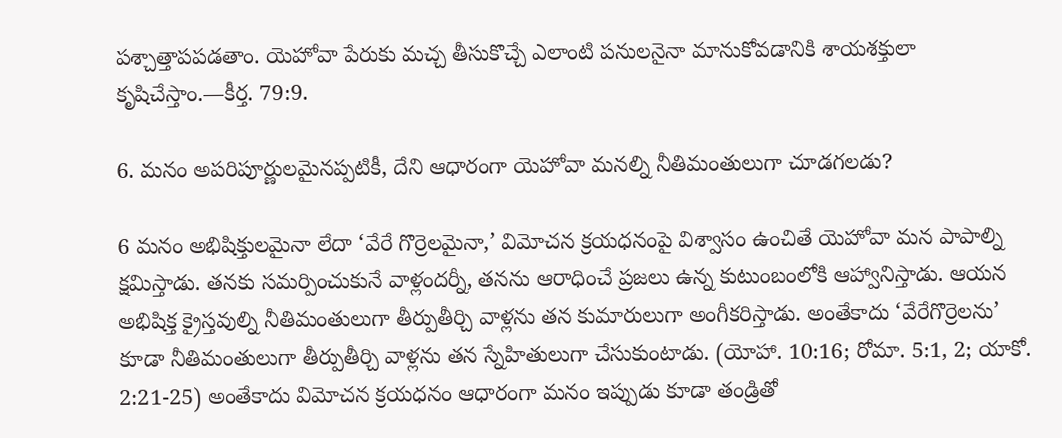పశ్చాత్తాపపడతాం. యెహోవా పేరుకు మచ్చ తీసుకొచ్చే ఎలాంటి పనులనైనా మానుకోవడానికి శాయశక్తులా కృషిచేస్తాం.—కీర్త. 79:9.

6. మనం అపరిపూర్ణులమైనప్పటికీ, దేని ఆధారంగా యెహోవా మనల్ని నీతిమంతులుగా చూడగలడు?

6 మనం అభిషిక్తులమైనా లేదా ‘వేరే గొర్రెలమైనా,’ విమోచన క్రయధనంపై విశ్వాసం ఉంచితే యెహోవా మన పాపాల్ని క్షమిస్తాడు. తనకు సమర్పించుకునే వాళ్లందర్నీ, తనను ఆరాధించే ప్రజలు ఉన్న కుటుంబంలోకి ఆహ్వానిస్తాడు. ఆయన అభిషిక్త క్రైస్తవుల్ని నీతిమంతులుగా తీర్పుతీర్చి వాళ్లను తన కుమారులుగా అంగీకరిస్తాడు. అంతేకాదు ‘వేరేగొర్రెలను’ కూడా నీతిమంతులుగా తీర్పుతీర్చి వాళ్లను తన స్నేహితులుగా చేసుకుంటాడు. (యోహా. 10:16; రోమా. 5:1, 2; యాకో. 2:21-25) అంతేకాదు విమోచన క్రయధనం ఆధారంగా మనం ఇప్పుడు కూడా తండ్రితో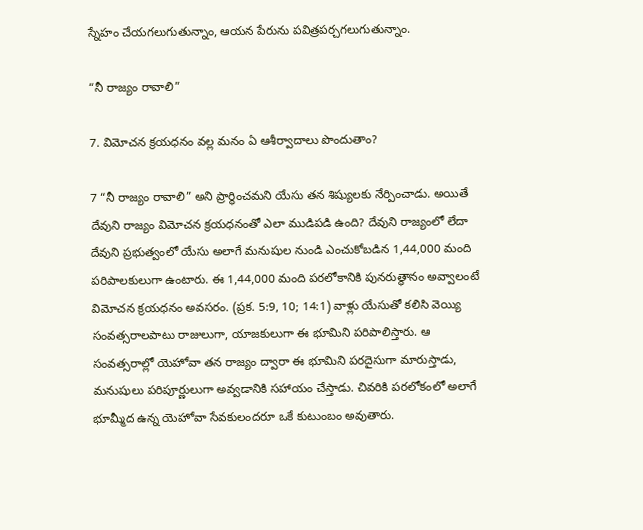స్నేహం చేయగలుగుతున్నాం, ఆయన పేరును పవిత్రపర్చగలుగుతున్నాం.

“నీ రాజ్యం రావాలి”

7. విమోచన క్రయధనం వల్ల మనం ఏ ఆశీర్వాదాలు పొందుతాం?

7 “నీ రాజ్యం రావాలి” అని ప్రార్థించమని యేసు తన శిష్యులకు నేర్పించాడు. అయితే దేవుని రాజ్యం విమోచన క్రయధనంతో ఎలా ముడిపడి ఉంది? దేవుని రాజ్యంలో లేదా దేవుని ప్రభుత్వంలో యేసు అలాగే మనుషుల నుండి ఎంచుకోబడిన 1,44,000 మంది పరిపాలకులుగా ఉంటారు. ఈ 1,44,000 మంది పరలోకానికి పునరుత్థానం అవ్వాలంటే విమోచన క్రయధనం అవసరం. (ప్రక. 5:9, 10; 14:1) వాళ్లు యేసుతో కలిసి వెయ్యి సంవత్సరాలపాటు రాజులుగా, యాజకులుగా ఈ భూమిని పరిపాలిస్తారు. ఆ సంవత్సరాల్లో యెహోవా తన రాజ్యం ద్వారా ఈ భూమిని పరదైసుగా మారుస్తాడు, మనుషులు పరిపూర్ణులుగా అవ్వడానికి సహాయం చేస్తాడు. చివరికి పరలోకంలో అలాగే భూమ్మీద ఉన్న యెహోవా సేవకులందరూ ఒకే కుటుంబం అవుతారు.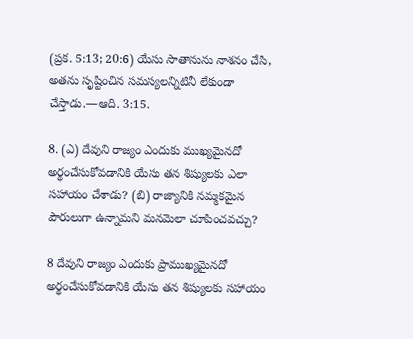(ప్రక. 5:13; 20:6) యేసు సాతానును నాశనం చేసి, అతను సృష్టించిన సమస్యలన్నిటినీ లేకుండా చేస్తాడు.—ఆది. 3:15.

8. (ఎ) దేవుని రాజ్యం ఎందుకు ముఖ్యమైనదో అర్థంచేసుకోవడానికి యేసు తన శిష్యులకు ఎలా సహాయం చేశాడు? (బి) రాజ్యానికి నమ్మకమైన పౌరులుగా ఉన్నామని మనమెలా చూపించవచ్చు?

8 దేవుని రాజ్యం ఎందుకు ప్రాముఖ్యమైనదో అర్థంచేసుకోవడానికి యేసు తన శిష్యులకు సహాయం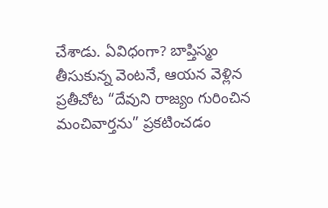చేశాడు. ఏవిధంగా? బాప్తిస్మం తీసుకున్న వెంటనే, ఆయన వెళ్లిన ప్రతీచోట “దేవుని రాజ్యం గురించిన మంచివార్తను” ప్రకటించడం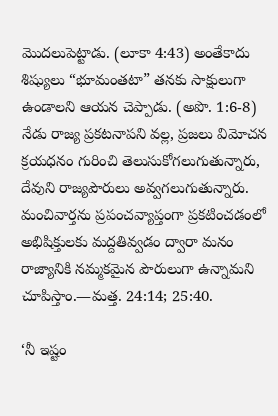మొదలుపెట్టాడు. (లూకా 4:43) అంతేకాదు శిష్యులు “భూమంతటా” తనకు సాక్షులుగా ఉండాలని ఆయన చెప్పాడు. (అపొ. 1:6-8) నేడు రాజ్య ప్రకటనాపని వల్ల, ప్రజలు విమోచన క్రయధనం గురించి తెలుసుకోగలుగుతున్నారు, దేవుని రాజ్యపౌరులు అవ్వగలుగుతున్నారు. మంచివార్తను ప్రపంచవ్యాప్తంగా ప్రకటించడంలో అభిషిక్తులకు మద్దతివ్వడం ద్వారా మనం రాజ్యానికి నమ్మకమైన పౌరులుగా ఉన్నామని చూపిస్తాం.—మత్త. 24:14; 25:40.

‘నీ ఇష్టం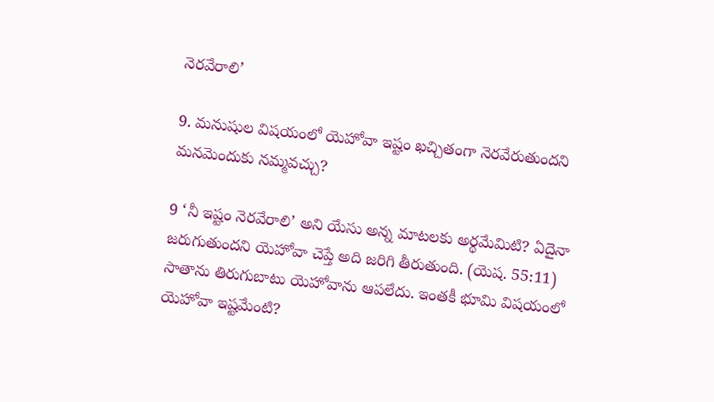నెరవేరాలి’

9. మనుషుల విషయంలో యెహోవా ఇష్టం ఖచ్చితంగా నెరవేరుతుందని మనమెందుకు నమ్మవచ్చు?

9 ‘నీ ఇష్టం నెరవేరాలి’ అని యేసు అన్న మాటలకు అర్థమేమిటి? ఏదైనా జరుగుతుందని యెహోవా చెప్తే అది జరిగి తీరుతుంది. (యెష. 55:11) సాతాను తిరుగుబాటు యెహోవాను ఆపలేదు. ఇంతకీ భూమి విషయంలో యెహోవా ఇష్టమేంటి?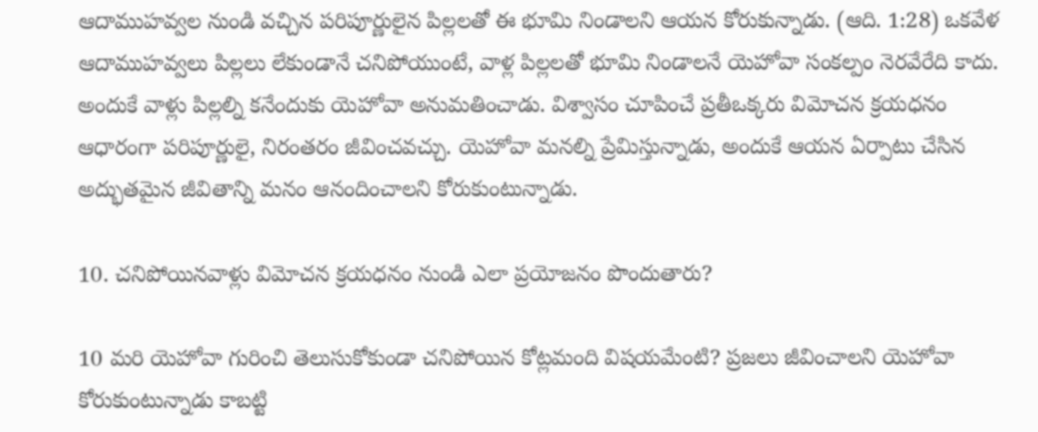ఆదాముహవ్వల నుండి వచ్చిన పరిపూర్ణులైన పిల్లలతో ఈ భూమి నిండాలని ఆయన కోరుకున్నాడు. (ఆది. 1:28) ఒకవేళ ఆదాముహవ్వలు పిల్లలు లేకుండానే చనిపోయుంటే, వాళ్ల పిల్లలతో భూమి నిండాలనే యెహోవా సంకల్పం నెరవేరేది కాదు. అందుకే వాళ్లు పిల్లల్ని కనేందుకు యెహోవా అనుమతించాడు. విశ్వాసం చూపించే ప్రతీఒక్కరు విమోచన క్రయధనం ఆధారంగా పరిపూర్ణులై, నిరంతరం జీవించవచ్చు. యెహోవా మనల్ని ప్రేమిస్తున్నాడు, అందుకే ఆయన ఏర్పాటు చేసిన అద్భుతమైన జీవితాన్ని మనం ఆనందించాలని కోరుకుంటున్నాడు.

10. చనిపోయినవాళ్లు విమోచన క్రయధనం నుండి ఎలా ప్రయోజనం పొందుతారు?

10 మరి యెహోవా గురించి తెలుసుకోకుండా చనిపోయిన కోట్లమంది విషయమేంటి? ప్రజలు జీవించాలని యెహోవా కోరుకుంటున్నాడు కాబట్టి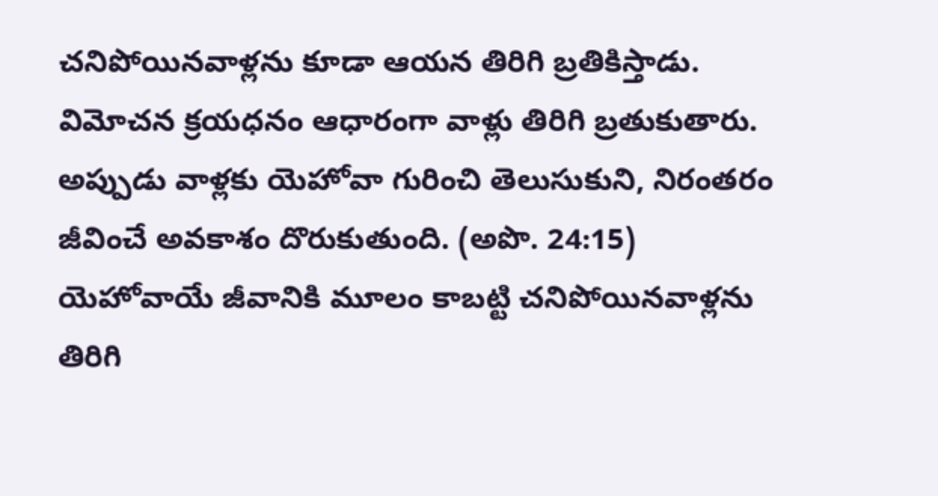చనిపోయినవాళ్లను కూడా ఆయన తిరిగి బ్రతికిస్తాడు. విమోచన క్రయధనం ఆధారంగా వాళ్లు తిరిగి బ్రతుకుతారు. అప్పుడు వాళ్లకు యెహోవా గురించి తెలుసుకుని, నిరంతరం జీవించే అవకాశం దొరుకుతుంది. (అపొ. 24:15) యెహోవాయే జీవానికి మూలం కాబట్టి చనిపోయినవాళ్లను తిరిగి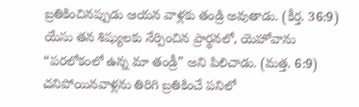బ్రతికించినప్పుడు ఆయన వాళ్లకు తండ్రి అవుతాడు. (కీర్త. 36:9) యేసు తన శిష్యులకు నేర్పించిన ప్రార్థనలో, యెహోవాను “పరలోకంలో ఉన్న మా తండ్రీ” అని పిలిచాడు. (మత్త. 6:9) చనిపోయినవాళ్లను తిరిగి బ్రతికించే పనిలో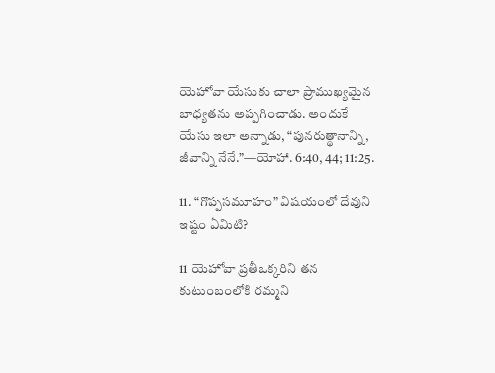యెహోవా యేసుకు చాలా ప్రాముఖ్యమైన బాధ్యతను అప్పగించాడు. అందుకే యేసు ఇలా అన్నాడు, “పునరుత్థానాన్ని, జీవాన్ని నేనే.”—యోహా. 6:40, 44; 11:25.

11. “గొప్పసమూహం” విషయంలో దేవుని ఇష్టం ఏమిటి?

11 యెహోవా ప్రతీఒక్కరిని తన కుటుంబంలోకి రమ్మని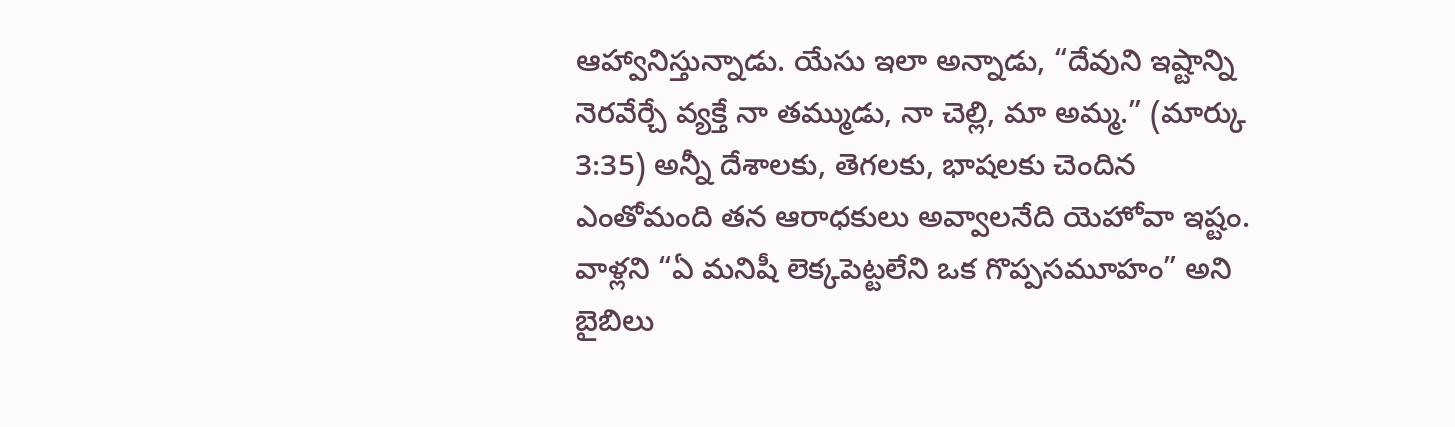ఆహ్వానిస్తున్నాడు. యేసు ఇలా అన్నాడు, “దేవుని ఇష్టాన్ని నెరవేర్చే వ్యక్తే నా తమ్ముడు, నా చెల్లి, మా అమ్మ.” (మార్కు 3:35) అన్నీ దేశాలకు, తెగలకు, భాషలకు చెందిన ఎంతోమంది తన ఆరాధకులు అవ్వాలనేది యెహోవా ఇష్టం. వాళ్లని “ఏ మనిషీ లెక్కపెట్టలేని ఒక గొప్పసమూహం” అని బైబిలు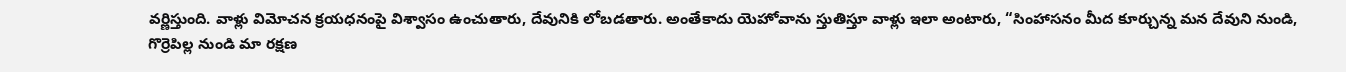వర్ణిస్తుంది. వాళ్లు విమోచన క్రయధనంపై విశ్వాసం ఉంచుతారు, దేవునికి లోబడతారు. అంతేకాదు యెహోవాను స్తుతిస్తూ వాళ్లు ఇలా అంటారు, “సింహాసనం మీద కూర్చున్న మన దేవుని నుండి, గొర్రెపిల్ల నుండి మా రక్షణ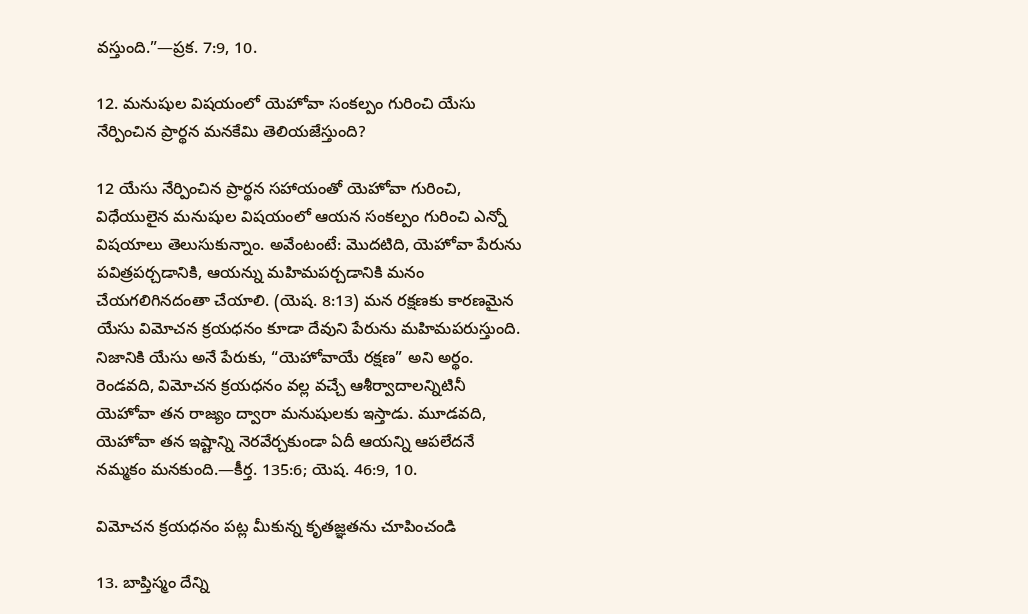వస్తుంది.”—ప్రక. 7:9, 10.

12. మనుషుల విషయంలో యెహోవా సంకల్పం గురించి యేసు నేర్పించిన ప్రార్థన మనకేమి తెలియజేస్తుంది?

12 యేసు నేర్పించిన ప్రార్థన సహాయంతో యెహోవా గురించి, విధేయులైన మనుషుల విషయంలో ఆయన సంకల్పం గురించి ఎన్నో విషయాలు తెలుసుకున్నాం. అవేంటంటే: మొదటిది, యెహోవా పేరును పవిత్రపర్చడానికి, ఆయన్ను మహిమపర్చడానికి మనం చేయగలిగినదంతా చేయాలి. (యెష. 8:13) మన రక్షణకు కారణమైన యేసు విమోచన క్రయధనం కూడా దేవుని పేరును మహిమపరుస్తుంది. నిజానికి యేసు అనే పేరుకు, “యెహోవాయే రక్షణ” అని అర్థం. రెండవది, విమోచన క్రయధనం వల్ల వచ్చే ఆశీర్వాదాలన్నిటినీ యెహోవా తన రాజ్యం ద్వారా మనుషులకు ఇస్తాడు. మూడవది, యెహోవా తన ఇష్టాన్ని నెరవేర్చకుండా ఏదీ ఆయన్ని ఆపలేదనే నమ్మకం మనకుంది.—కీర్త. 135:6; యెష. 46:9, 10.

విమోచన క్రయధనం పట్ల మీకున్న కృతజ్ఞతను చూపించండి

13. బాప్తిస్మం దేన్ని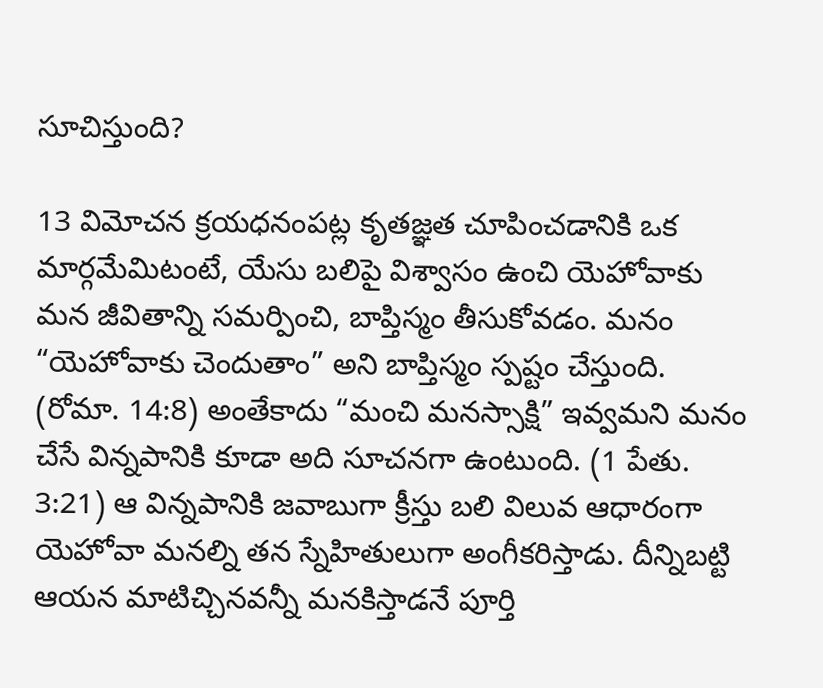సూచిస్తుంది?

13 విమోచన క్రయధనంపట్ల కృతజ్ఞత చూపించడానికి ఒక మార్గమేమిటంటే, యేసు బలిపై విశ్వాసం ఉంచి యెహోవాకు మన జీవితాన్ని సమర్పించి, బాప్తిస్మం తీసుకోవడం. మనం “యెహోవాకు చెందుతాం” అని బాప్తిస్మం స్పష్టం చేస్తుంది. (రోమా. 14:8) అంతేకాదు “మంచి మనస్సాక్షి” ఇవ్వమని మనం చేసే విన్నపానికి కూడా అది సూచనగా ఉంటుంది. (1 పేతు. 3:21) ఆ విన్నపానికి జవాబుగా క్రీస్తు బలి విలువ ఆధారంగా యెహోవా మనల్ని తన స్నేహితులుగా అంగీకరిస్తాడు. దీన్నిబట్టి ఆయన మాటిచ్చినవన్నీ మనకిస్తాడనే పూర్తి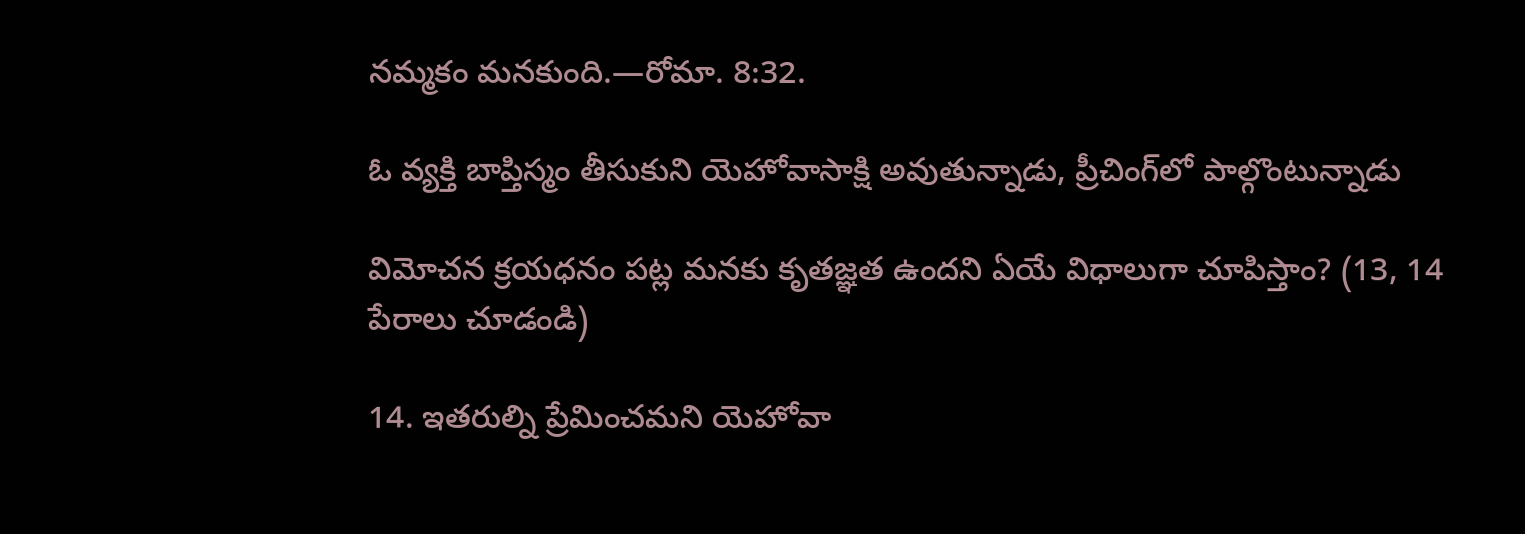నమ్మకం మనకుంది.—రోమా. 8:32.

ఓ వ్యక్తి బాప్తిస్మం తీసుకుని యెహోవాసాక్షి అవుతున్నాడు, ప్రీచింగ్‌లో పాల్గొంటున్నాడు

విమోచన క్రయధనం పట్ల మనకు కృతజ్ఞత ఉందని ఏయే విధాలుగా చూపిస్తాం? (13, 14 పేరాలు చూడండి)

14. ఇతరుల్ని ప్రేమించమని యెహోవా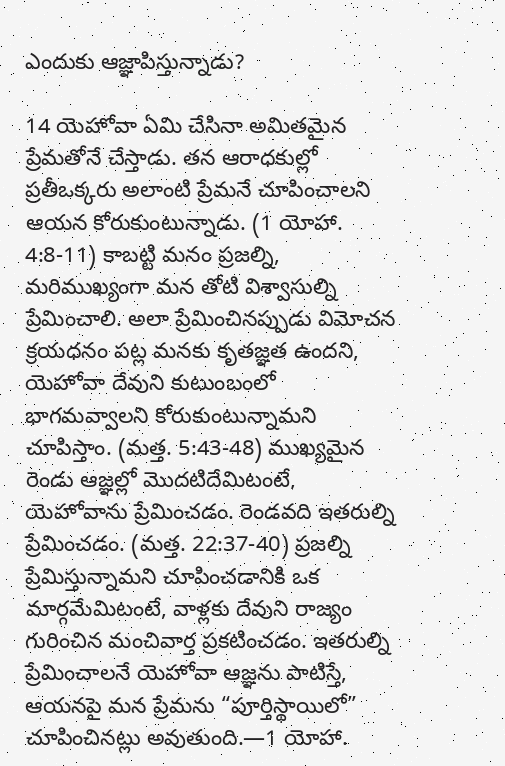ఎందుకు ఆజ్ఞాపిస్తున్నాడు?

14 యెహోవా ఏమి చేసినా అమితమైన ప్రేమతోనే చేస్తాడు. తన ఆరాధకుల్లో ప్రతీఒక్కరు అలాంటి ప్రేమనే చూపించాలని ఆయన కోరుకుంటున్నాడు. (1 యోహా. 4:8-11) కాబట్టి మనం ప్రజల్ని, మరిముఖ్యంగా మన తోటి విశ్వాసుల్ని ప్రేమించాలి. అలా ప్రేమించినప్పుడు విమోచన క్రయధనం పట్ల మనకు కృతజ్ఞత ఉందని, యెహోవా దేవుని కుటుంబంలో భాగమవ్వాలని కోరుకుంటున్నామని చూపిస్తాం. (మత్త. 5:43-48) ముఖ్యమైన రెండు ఆజ్ఞల్లో మొదటిదేమిటంటే, యెహోవాను ప్రేమించడం. రెండవది ఇతరుల్ని ప్రేమించడం. (మత్త. 22:37-40) ప్రజల్ని ప్రేమిస్తున్నామని చూపించడానికి ఒక మార్గమేమిటంటే, వాళ్లకు దేవుని రాజ్యం గురించిన మంచివార్త ప్రకటించడం. ఇతరుల్ని ప్రేమించాలనే యెహోవా ఆజ్ఞను పాటిస్తే, ఆయనపై మన ప్రేమను “పూర్తిస్థాయిలో” చూపించినట్లు అవుతుంది.—1 యోహా.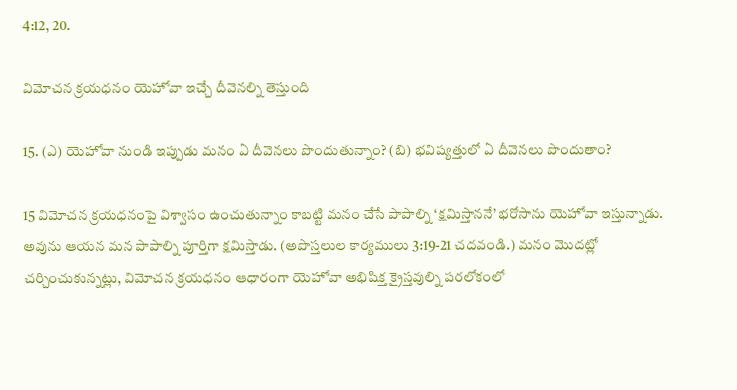4:12, 20.

విమోచన క్రయధనం యెహోవా ఇచ్చే దీవెనల్ని తెస్తుంది

15. (ఎ) యెహోవా నుండి ఇప్పుడు మనం ఏ దీవెనలు పొందుతున్నాం? (బి) భవిష్యత్తులో ఏ దీవెనలు పొందుతాం?

15 విమోచన క్రయధనంపై విశ్వాసం ఉంచుతున్నాం కాబట్టి మనం చేసే పాపాల్ని ‘క్షమిస్తాననే’ భరోసాను యెహోవా ఇస్తున్నాడు. అవును ఆయన మన పాపాల్ని పూర్తిగా క్షమిస్తాడు. (అపొస్తలుల కార్యములు 3:19-21 చదవండి.) మనం మొదట్లో చర్చించుకున్నట్లు, విమోచన క్రయధనం ఆధారంగా యెహోవా అభిషిక్త క్రైస్తవుల్ని పరలోకంలో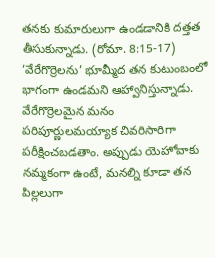తనకు కుమారులుగా ఉండడానికి దత్తత తీసుకున్నాడు. (రోమా. 8:15-17) ‘వేరేగొర్రెలను’ భూమ్మీద తన కుటుంబంలో భాగంగా ఉండమని ఆహ్వానిస్తున్నాడు. వేరేగొర్రెలమైన మనం పరిపూర్ణులమయ్యాక చివరిసారిగా పరీక్షించబడతాం. అప్పుడు యెహోవాకు నమ్మకంగా ఉంటే, మనల్ని కూడా తన పిల్లలుగా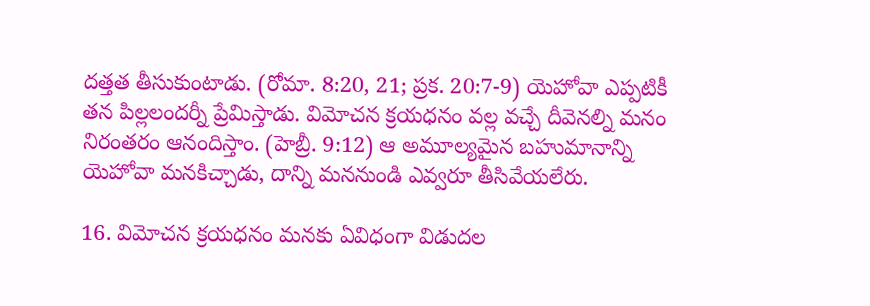దత్తత తీసుకుంటాడు. (రోమా. 8:20, 21; ప్రక. 20:7-9) యెహోవా ఎప్పటికీ తన పిల్లలందర్నీ ప్రేమిస్తాడు. విమోచన క్రయధనం వల్ల వచ్చే దీవెనల్ని మనం నిరంతరం ఆనందిస్తాం. (హెబ్రీ. 9:12) ఆ అమూల్యమైన బహుమానాన్ని యెహోవా మనకిచ్చాడు, దాన్ని మననుండి ఎవ్వరూ తీసివేయలేరు.

16. విమోచన క్రయధనం మనకు ఏవిధంగా విడుదల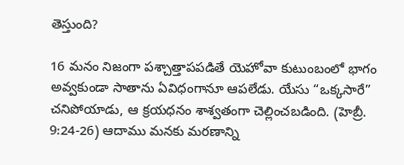తెస్తుంది?

16 మనం నిజంగా పశ్చాత్తాపపడితే యెహోవా కుటుంబంలో భాగం అవ్వకుండా సాతాను ఏవిధంగానూ ఆపలేడు. యేసు “ఒక్కసారే” చనిపోయాడు, ఆ క్రయధనం శాశ్వతంగా చెల్లించబడింది. (హెబ్రీ. 9:24-26) ఆదాము మనకు మరణాన్ని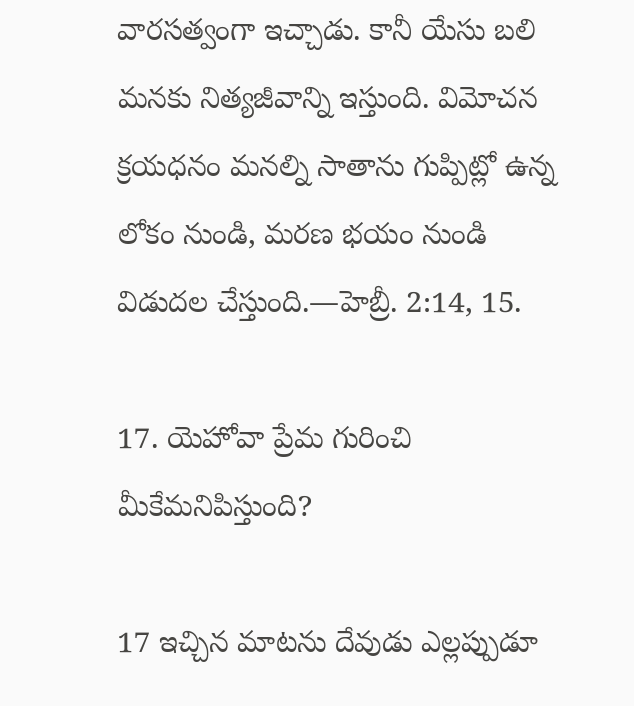వారసత్వంగా ఇచ్చాడు. కానీ యేసు బలి మనకు నిత్యజీవాన్ని ఇస్తుంది. విమోచన క్రయధనం మనల్ని సాతాను గుప్పిట్లో ఉన్న లోకం నుండి, మరణ భయం నుండి విడుదల చేస్తుంది.—హెబ్రీ. 2:14, 15.

17. యెహోవా ప్రేమ గురించి మీకేమనిపిస్తుంది?

17 ఇచ్చిన మాటను దేవుడు ఎల్లప్పుడూ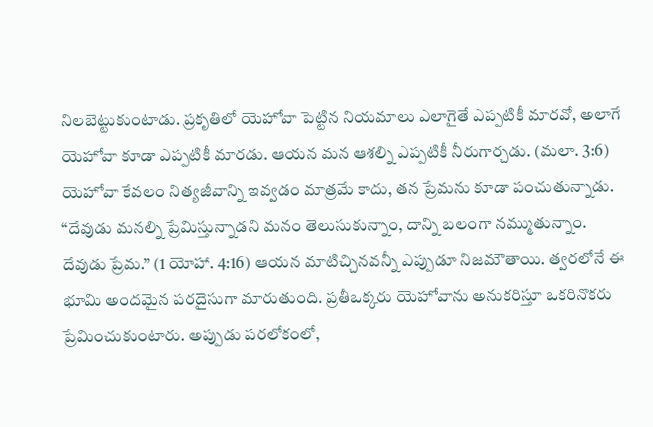నిలబెట్టుకుంటాడు. ప్రకృతిలో యెహోవా పెట్టిన నియమాలు ఎలాగైతే ఎప్పటికీ మారవో, అలాగే యెహోవా కూడా ఎప్పటికీ మారడు. ఆయన మన ఆశల్ని ఎప్పటికీ నీరుగార్చడు. (మలా. 3:6) యెహోవా కేవలం నిత్యజీవాన్ని ఇవ్వడం మాత్రమే కాదు, తన ప్రేమను కూడా పంచుతున్నాడు. “దేవుడు మనల్ని ప్రేమిస్తున్నాడని మనం తెలుసుకున్నాం, దాన్ని బలంగా నమ్ముతున్నాం. దేవుడు ప్రేమ.” (1 యోహా. 4:16) ఆయన మాటిచ్చినవన్నీ ఎప్పుడూ నిజమౌతాయి. త్వరలోనే ఈ భూమి అందమైన పరదైసుగా మారుతుంది. ప్రతీఒక్కరు యెహోవాను అనుకరిస్తూ ఒకరినొకరు ప్రేమించుకుంటారు. అప్పుడు పరలోకంలో,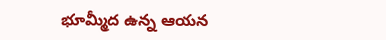భూమ్మీద ఉన్న ఆయన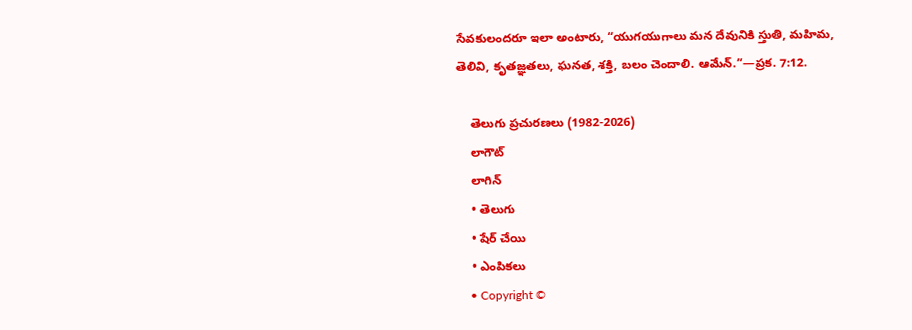సేవకులందరూ ఇలా అంటారు, “యుగయుగాలు మన దేవునికి స్తుతి, మహిమ, తెలివి, కృతజ్ఞతలు, ఘనత, శక్తి, బలం చెందాలి. ఆమేన్‌.”—ప్రక. 7:12.

    తెలుగు ప్రచురణలు (1982-2026)
    లాగౌట్‌
    లాగిన్‌
    • తెలుగు
    • షేర్ చేయి
    • ఎంపికలు
    • Copyright ©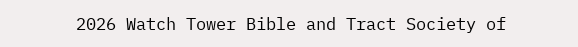2026 Watch Tower Bible and Tract Society of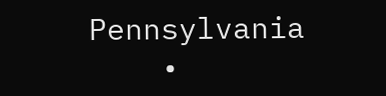Pennsylvania
    •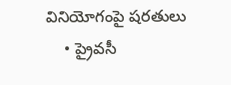వినియోగంపై షరతులు
    • ప్రైవసీ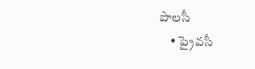పాలసీ
    • ప్రైవసీ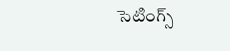సెటింగ్స్‌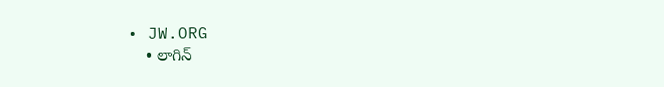• JW.ORG
    • లాగిన్‌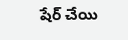షేర్‌ చేయి